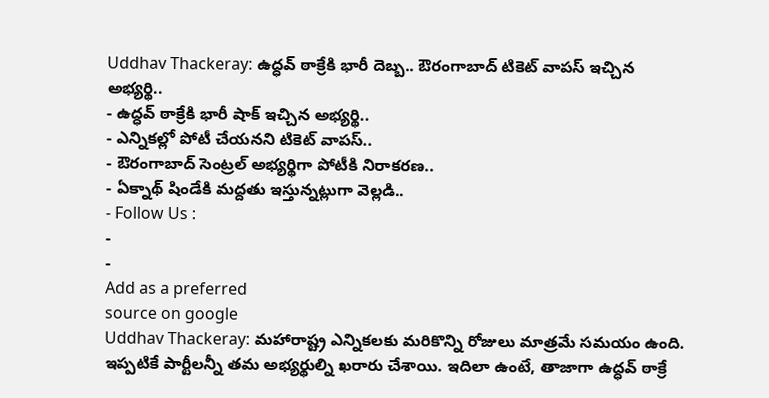Uddhav Thackeray: ఉద్ధవ్ ఠాక్రేకి భారీ దెబ్బ.. ఔరంగాబాద్ టికెట్ వాపస్ ఇచ్చిన అభ్యర్థి..
- ఉద్ధవ్ ఠాక్రేకి భారీ షాక్ ఇచ్చిన అభ్యర్థి..
- ఎన్నికల్లో పోటీ చేయనని టికెట్ వాపస్..
- ఔరంగాబాద్ సెంట్రల్ అభ్యర్థిగా పోటీకి నిరాకరణ..
- ఏక్నాథ్ షిండేకి మద్దతు ఇస్తున్నట్లుగా వెల్లడి..
- Follow Us :
-
-
Add as a preferred
source on google
Uddhav Thackeray: మహారాష్ట్ర ఎన్నికలకు మరికొన్ని రోజులు మాత్రమే సమయం ఉంది. ఇప్పటికే పార్టీలన్నీ తమ అభ్యర్థుల్ని ఖరారు చేశాయి. ఇదిలా ఉంటే, తాజాగా ఉద్ధవ్ ఠాక్రే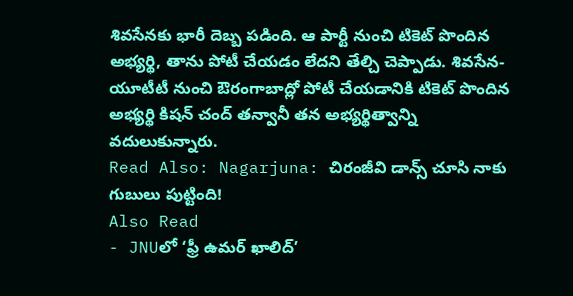శివసేనకు భారీ దెబ్బ పడింది. ఆ పార్టీ నుంచి టికెట్ పొందిన అభ్యర్థి, తాను పోటీ చేయడం లేదని తేల్చి చెప్పాడు. శివసేన-యూటీటీ నుంచి ఔరంగాబాద్లో పోటీ చేయడానికి టికెట్ పొందిన అభ్యర్థి కిషన్ చంద్ తన్వానీ తన అభ్యర్థిత్వాన్ని వదులుకున్నారు.
Read Also: Nagarjuna: చిరంజీవి డాన్స్ చూసి నాకు గుబులు పుట్టింది!
Also Read
- JNUలో ‘ఫ్రీ ఉమర్ ఖాలిద్’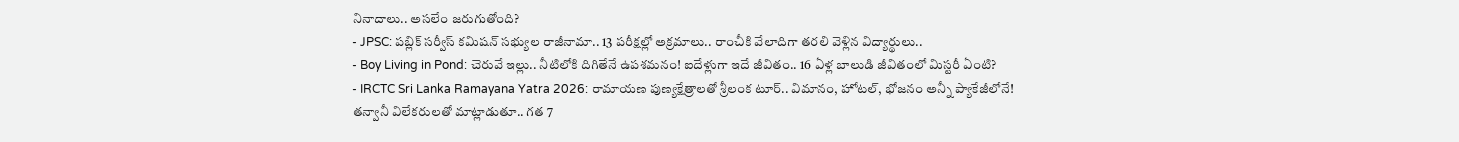నినాదాలు.. అసలేం జరుగుతోంది?
- JPSC: పబ్లిక్ సర్వీస్ కమిషన్ సభ్యుల రాజీనామా.. 13 పరీక్షల్లో అక్రమాలు.. రాంచీకి వేలాదిగా తరలి వెళ్లిన విద్యార్థులు..
- Boy Living in Pond: చెరువే ఇల్లు.. నీటిలోకి దిగితేనే ఉపశమనం! ఐదేళ్లుగా ఇదే జీవితం.. 16 ఏళ్ల బాలుడి జీవితంలో మిస్టరీ ఏంటి?
- IRCTC Sri Lanka Ramayana Yatra 2026: రామాయణ పుణ్యక్షేత్రాలతో శ్రీలంక టూర్.. విమానం, హోటల్, భోజనం అన్నీ ప్యాకేజీలోనే!
తన్వానీ విలేకరులతో మాట్లాడుతూ.. గత 7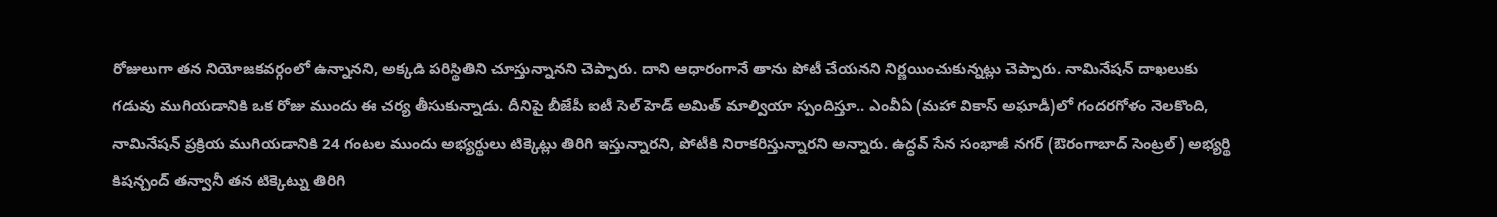రోజులుగా తన నియోజకవర్గంలో ఉన్నానని, అక్కడి పరిస్థితిని చూస్తున్నానని చెప్పారు. దాని ఆధారంగానే తాను పోటీ చేయనని నిర్ణయించుకున్నట్లు చెప్పారు. నామినేషన్ దాఖలుకు గడువు ముగియడానికి ఒక రోజు ముందు ఈ చర్య తీసుకున్నాడు. దీనిపై బీజేపీ ఐటీ సెల్ హెడ్ అమిత్ మాల్వియా స్పందిస్తూ.. ఎంవీఏ (మహా వికాస్ అఘాడీ)లో గందరగోళం నెలకొంది, నామినేషన్ ప్రక్రియ ముగియడానికి 24 గంటల ముందు అభ్యర్థులు టిక్కెట్లు తిరిగి ఇస్తున్నారని, పోటీకి నిరాకరిస్తున్నారని అన్నారు. ఉద్ధవ్ సేన సంభాజీ నగర్ (ఔరంగాబాద్ సెంట్రల్) అభ్యర్థి కిషన్చంద్ తన్వానీ తన టిక్కెట్ను తిరిగి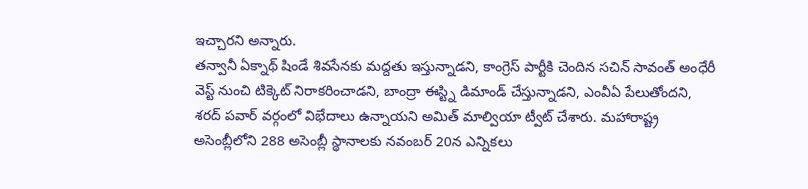ఇచ్చారని అన్నారు.
తన్వానీ ఏక్నాథ్ షిండే శివసేనకు మద్దతు ఇస్తున్నాడని, కాంగ్రెస్ పార్టీకి చెందిన సచిన్ సావంత్ అంధేరీ వెస్ట్ నుంచి టిక్కెట్ నిరాకరించాడని, బాంద్రా ఈస్ట్ని డిమాండ్ చేస్తున్నాడని, ఎంవీఏ పేలుతోందని, శరద్ పవార్ వర్గంలో విభేదాలు ఉన్నాయని అమిత్ మాల్వియా ట్వీట్ చేశారు. మహారాష్ట్ర అసెంబ్లీలోని 288 అసెంబ్లీ స్థానాలకు నవంబర్ 20న ఎన్నికలు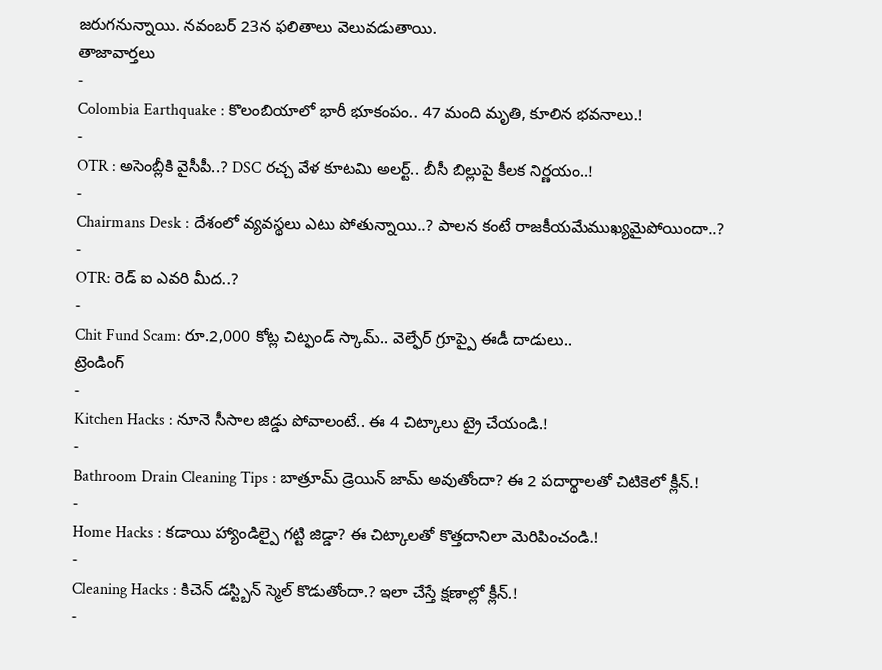జరుగనున్నాయి. నవంబర్ 23న ఫలితాలు వెలువడుతాయి.
తాజావార్తలు
-
Colombia Earthquake : కొలంబియాలో భారీ భూకంపం.. 47 మంది మృతి, కూలిన భవనాలు.!
-
OTR : అసెంబ్లీకి వైసీపీ..? DSC రచ్చ వేళ కూటమి అలర్ట్.. బీసీ బిల్లుపై కీలక నిర్ణయం..!
-
Chairmans Desk : దేశంలో వ్యవస్థలు ఎటు పోతున్నాయి..? పాలన కంటే రాజకీయమేముఖ్యమైపోయిందా..?
-
OTR: రెడ్ ఐ ఎవరి మీద..?
-
Chit Fund Scam: రూ.2,000 కోట్ల చిట్ఫండ్ స్కామ్.. వెల్ఫేర్ గ్రూప్పై ఈడీ దాడులు..
ట్రెండింగ్
-
Kitchen Hacks : నూనె సీసాల జిడ్డు పోవాలంటే.. ఈ 4 చిట్కాలు ట్రై చేయండి.!
-
Bathroom Drain Cleaning Tips : బాత్రూమ్ డ్రెయిన్ జామ్ అవుతోందా? ఈ 2 పదార్థాలతో చిటికెలో క్లీన్.!
-
Home Hacks : కడాయి హ్యాండిల్పై గట్టి జిడ్డా? ఈ చిట్కాలతో కొత్తదానిలా మెరిపించండి.!
-
Cleaning Hacks : కిచెన్ డస్ట్బిన్ స్మెల్ కొడుతోందా.? ఇలా చేస్తే క్షణాల్లో క్లీన్.!
-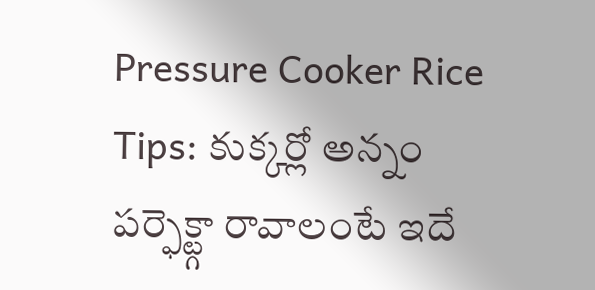Pressure Cooker Rice Tips: కుక్కర్లో అన్నం పర్ఫెక్ట్గా రావాలంటే ఇదే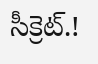సీక్రెట్.!